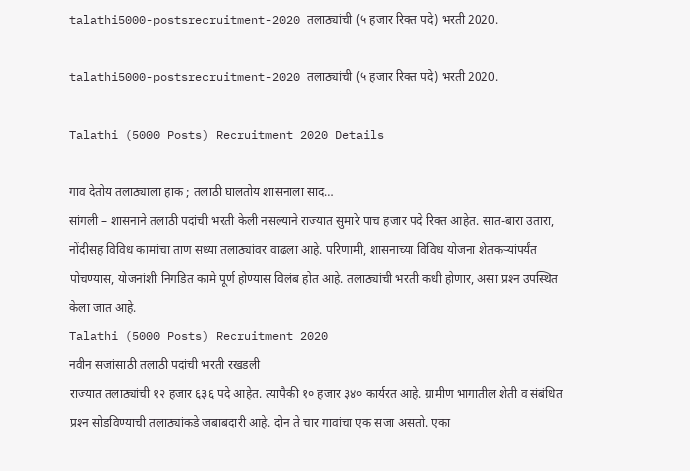talathi5000-postsrecruitment-2020 तलाठ्यांची (५ हजार रिक्त पदे) भरती 2020.

talathi5000-postsrecruitment-2020 तलाठ्यांची (५ हजार रिक्त पदे) भरती 2020.

Talathi (5000 Posts) Recruitment 2020 Details

गाव देतोय तलाठ्याला हाक ; तलाठी घालतोय शासनाला साद…
सांगली – शासनाने तलाठी पदांची भरती केली नसल्याने राज्यात सुमारे पाच हजार पदे रिक्त आहेत. सात-बारा उतारा, नोंदीसह विविध कामांचा ताण सध्या तलाठ्यांवर वाढला आहे. परिणामी, शासनाच्या विविध योजना शेतकऱ्यांपर्यंत पोचण्यास, योजनांशी निगडित कामे पूर्ण होण्यास विलंब होत आहे. तलाठ्यांची भरती कधी होणार, असा प्रश्‍न उपस्थित केला जात आहे.
Talathi (5000 Posts) Recruitment 2020
नवीन सजांसाठी तलाठी पदांची भरती रखडली
राज्यात तलाठ्यांची १२ हजार ६३६ पदे आहेत. त्यापैकी १० हजार ३४० कार्यरत आहे. ग्रामीण भागातील शेती व संबंधित प्रश्‍न सोडविण्याची तलाठ्यांकडे जबाबदारी आहे. दोन ते चार गावांचा एक सजा असतो. एका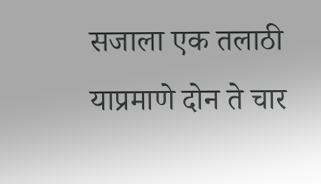सजाला एक तलाठी याप्रमाणे दोन ते चार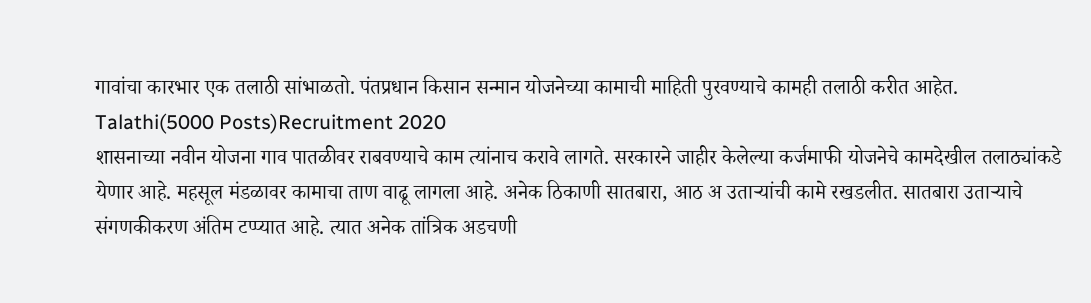गावांचा कारभार एक तलाठी सांभाळतो. पंतप्रधान किसान सन्मान योजनेच्या कामाची माहिती पुरवण्याचे कामही तलाठी करीत आहेत.
Talathi(5000 Posts)Recruitment 2020
शासनाच्या नवीन योजना गाव पातळीवर राबवण्याचे काम त्यांनाच करावे लागते. सरकारने जाहीर केलेल्या कर्जमाफी योजनेचे कामदेखील तलाठ्यांकडे येणार आहे. महसूल मंडळावर कामाचा ताण वाढू लागला आहे. अनेक ठिकाणी सातबारा, आठ अ उताऱ्यांची कामे रखडलीत. सातबारा उताऱ्याचे संगणकीकरण अंतिम टप्प्यात आहे. त्यात अनेक तांत्रिक अडचणी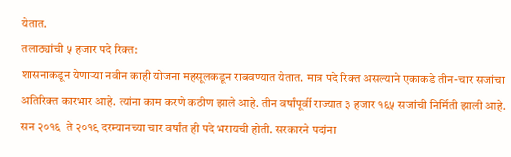येतात.
तलाठ्यांची ५ हजार पदे रिक्त:
शासनाकडून येणाऱ्या नवीन काही योजना महसूलकडून राबवण्यात येतात. मात्र पदे रिक्त असल्याने एकाकडे तीन-चार सजांचा अतिरिक्त कारभार आहे. त्यांना काम करणे कठीण झाले आहे. तीन वर्षांपूर्वी राज्यात ३ हजार १६५ सजांची निर्मिती झाली आहे.
सन २०१६  ते २०१९ दरम्यानच्या चार वर्षांत ही पदे भरायची होती. सरकारने पदांना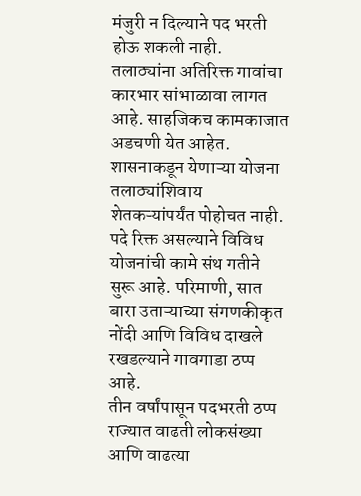मंजुरी न दिल्याने पद भरती होऊ शकली नाही. तलाठ्यांना अतिरिक्त गावांचा कारभार सांभाळावा लागत आहे. साहजिकच कामकाजात अडचणी येत आहेत. शासनाकडून येणाऱ्या योजना तलाठ्यांशिवाय शेतकऱ्यांपर्यंत पोहोचत नाही. पदे रिक्त असल्याने विविध योजनांची कामे संथ गतीने सुरू आहे. परिमाणी, सात बारा उताऱ्याच्या संगणकीकृत नोंदी आणि विविध दाखले रखडल्याने गावगाडा ठप्प आहे.
तीन वर्षांपासून पदभरती ठप्प
राज्यात वाढती लोकसंख्या आणि वाढत्या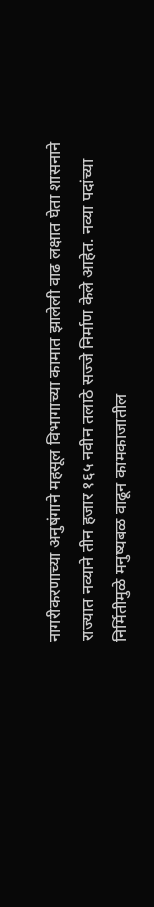नागरीकरणाच्या अनुषंगाने महसूल विभागाच्या कामात झालेली वाढ लक्षात घेता शासनाने राज्यात नव्याने तीन हजार १६५ नवीन तलाठे सज्जे निर्माण केले आहेत. नव्या पदांच्या निर्मितीमुळे मनुष्यबळ वाढून कामकाजातील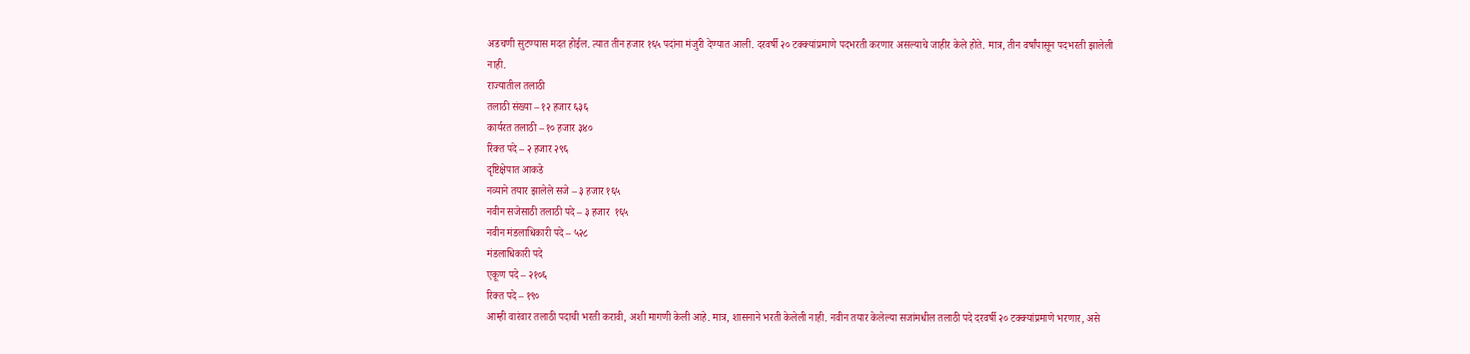अडचणी सुटण्यास मदत होईल. त्यात तीन हजार १६५ पदांना मंजुरी देण्यात आली. दरवर्षी २० टक्क्यांप्रमाणे पदभरती करणार असल्याचे जाहीर केले होते. मात्र, तीन वर्षांपासून पदभरती झालेली नाही.
राज्यातील तलाठी
तलाठी संख्या – १२ हजार ६३६
कार्यरत तलाठी – १० हजार ३४०
रिक्त पदे – २ हजार २९६
दृष्टिक्षेपात आकडे
नव्याने तयार झालेले सजे – ३ हजार १६५
नवीन सजेसाठी तलाठी पदे – ३ हजार  १६५
नवीन मंडलाधिकारी पदे – ५२८
मंडलाधिकारी पदे
एकूण पदे – २१०६
रिक्त पदे – १९०
आम्ही वारंवार तलाठी पदाची भरती करावी, अशी मागणी केली आहे. मात्र, शासनाने भरती केलेली नाही. नवीन तयार केलेल्या सजांमधील तलाठी पदे दरवर्षी २० टक्‍क्‍यांप्रमाणे भरणार, असे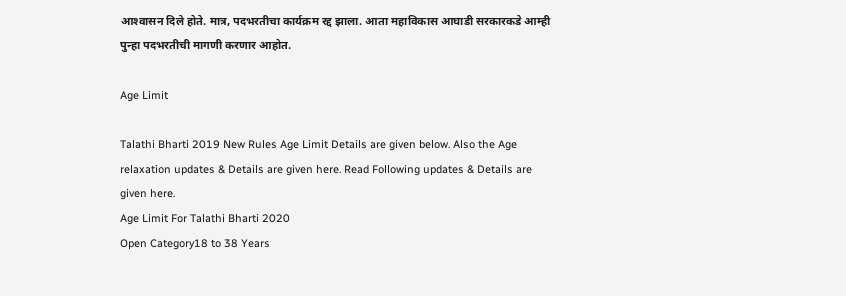आश्‍वासन दिले होते. मात्र, पदभरतीचा कार्यक्रम रद्द झाला. आता महाविकास आघाडी सरकारकडे आम्ही पुन्हा पदभरतीची मागणी करणार आहोत.

Age Limit

Talathi Bharti 2019 New Rules Age Limit Details are given below. Also the Age relaxation updates & Details are given here. Read Following updates & Details are given here.
Age Limit For Talathi Bharti 2020
Open Category18 to 38 Years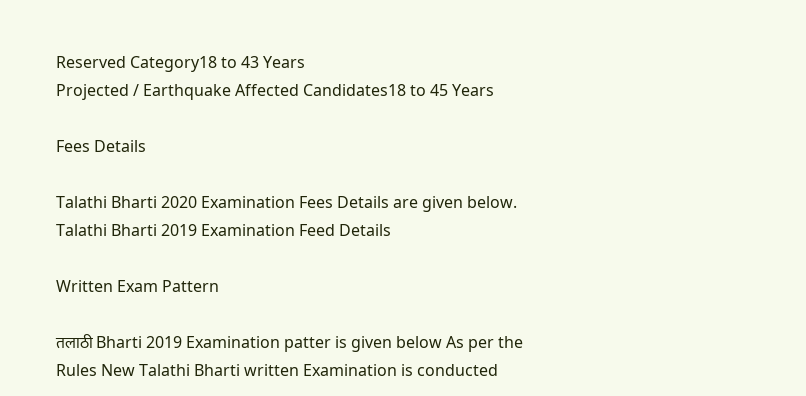Reserved Category18 to 43 Years
Projected / Earthquake Affected Candidates18 to 45 Years

Fees Details

Talathi Bharti 2020 Examination Fees Details are given below.
Talathi Bharti 2019 Examination Feed Details

Written Exam Pattern

तलाठी Bharti 2019 Examination patter is given below As per the Rules New Talathi Bharti written Examination is conducted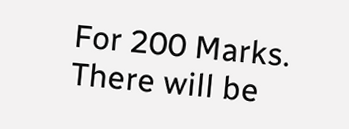For 200 Marks. There will be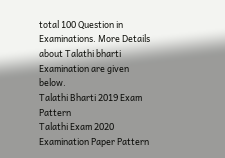total 100 Question in Examinations. More Details about Talathi bharti Examination are given below.
Talathi Bharti 2019 Exam Pattern
Talathi Exam 2020 Examination Paper Pattern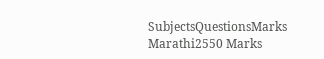SubjectsQuestionsMarks
Marathi2550 Marks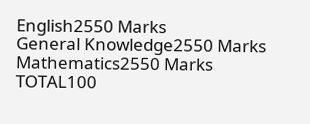English2550 Marks
General Knowledge2550 Marks
Mathematics2550 Marks
TOTAL100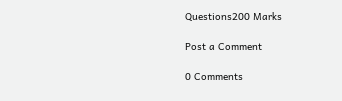Questions200 Marks

Post a Comment

0 Comments